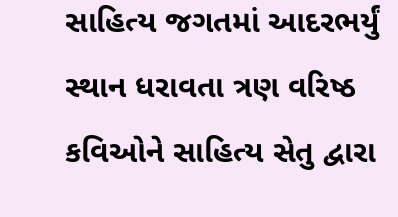સાહિત્ય જગતમાં આદરભર્યું સ્થાન ધરાવતા ત્રણ વરિષ્ઠ કવિઓને સાહિત્ય સેતુ દ્વારા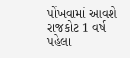પોંખવામાં આવશે રાજકોટ 1 વર્ષ પહેલા